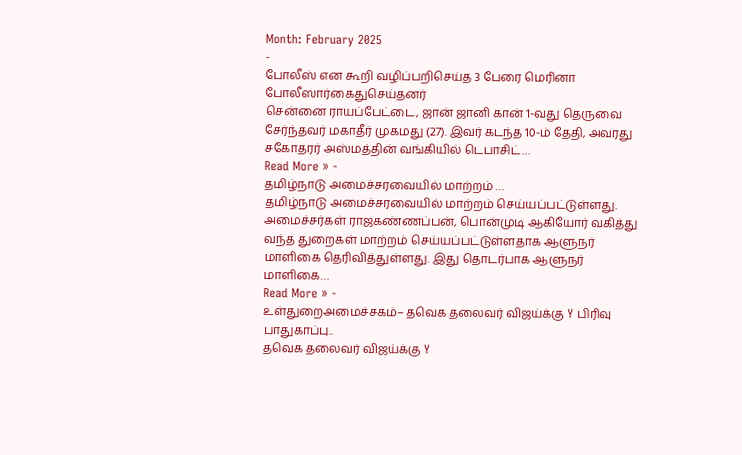Month: February 2025
-
போலீஸ் என கூறி வழிப்பறிசெய்த 3 பேரை மெரினா போலீஸார்கைதுசெய்தனர்
சென்னை ராயப்பேட்டை, ஜான் ஜானி கான் 1-வது தெருவை சேர்ந்தவர் மகாதீர் முகமது (27). இவர் கடந்த 10-ம் தேதி, அவரது சகோதரர் அஸ்மத்தின் வங்கியில் டெபாசிட்…
Read More » -
தமிழ்நாடு அமைச்சரவையில் மாற்றம் …
தமிழ்நாடு அமைச்சரவையில் மாற்றம் செய்யப்பட்டுள்ளது. அமைச்சர்கள் ராஜகண்ணப்பன், பொன்முடி ஆகியோர் வகித்து வந்த துறைகள் மாற்றம் செய்யப்பட்டுள்ளதாக ஆளுநர் மாளிகை தெரிவித்துள்ளது. இது தொடர்பாக ஆளுநர் மாளிகை…
Read More » -
உள்துறைஅமைச்சகம்– தவெக தலைவர் விஜய்க்கு Y பிரிவு பாதுகாப்பு..
தவெக தலைவர் விஜய்க்கு Y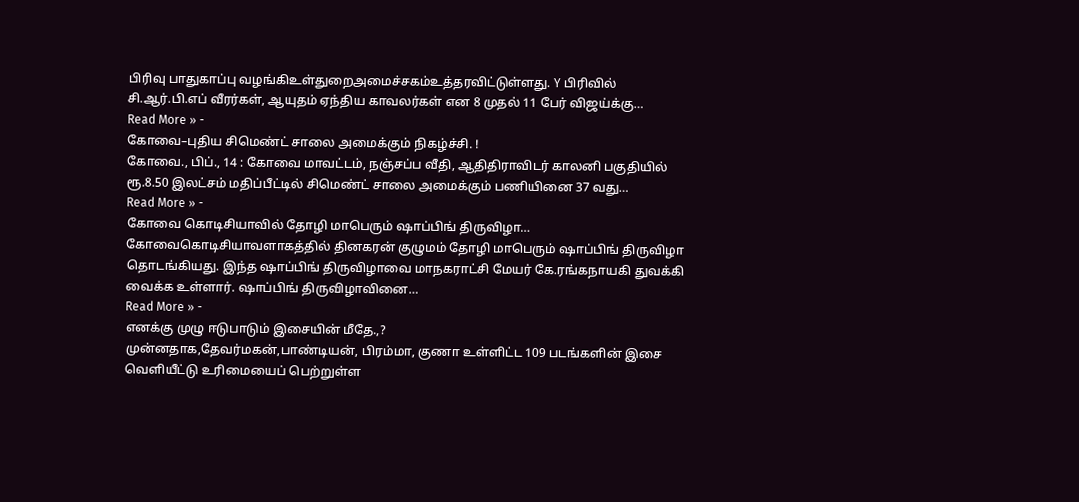பிரிவு பாதுகாப்பு வழங்கிஉள்துறைஅமைச்சகம்உத்தரவிட்டுள்ளது. Y பிரிவில் சி.ஆர்.பி.எப் வீரர்கள், ஆயுதம் ஏந்திய காவலர்கள் என 8 முதல் 11 பேர் விஜய்க்கு…
Read More » -
கோவை–புதிய சிமெண்ட் சாலை அமைக்கும் நிகழ்ச்சி. !
கோவை., பிப்., 14 : கோவை மாவட்டம், நஞ்சப்ப வீதி, ஆதிதிராவிடர் காலனி பகுதியில் ரூ.8.50 இலட்சம் மதிப்பீட்டில் சிமெண்ட் சாலை அமைக்கும் பணியினை 37 வது…
Read More » -
கோவை கொடிசியாவில் தோழி மாபெரும் ஷாப்பிங் திருவிழா…
கோவைகொடிசியாவளாகத்தில் தினகரன் குழுமம் தோழி மாபெரும் ஷாப்பிங் திருவிழா தொடங்கியது. இந்த ஷாப்பிங் திருவிழாவை மாநகராட்சி மேயர் கே.ரங்கநாயகி துவக்கி வைக்க உள்ளார். ஷாப்பிங் திருவிழாவினை…
Read More » -
எனக்கு முழு ஈடுபாடும் இசையின் மீதே.,?
முன்னதாக,தேவர்மகன்,பாண்டியன், பிரம்மா, குணா உள்ளிட்ட 109 படங்களின் இசை வெளியீட்டு உரிமையைப் பெற்றுள்ள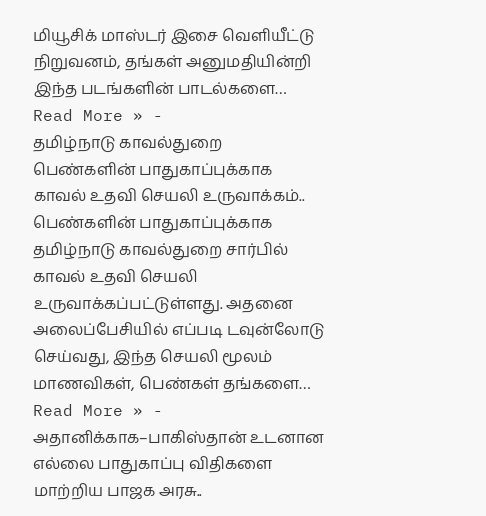மியூசிக் மாஸ்டர் இசை வெளியீட்டு நிறுவனம், தங்கள் அனுமதியின்றி இந்த படங்களின் பாடல்களை…
Read More » -
தமிழ்நாடு காவல்துறை பெண்களின் பாதுகாப்புக்காக காவல் உதவி செயலி உருவாக்கம்..
பெண்களின் பாதுகாப்புக்காக தமிழ்நாடு காவல்துறை சார்பில் காவல் உதவி செயலி உருவாக்கப்பட்டுள்ளது. அதனை அலைப்பேசியில் எப்படி டவுன்லோடு செய்வது, இந்த செயலி மூலம் மாணவிகள், பெண்கள் தங்களை…
Read More » -
அதானிக்காக–பாகிஸ்தான் உடனான எல்லை பாதுகாப்பு விதிகளை மாற்றிய பாஜக அரசு..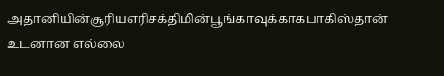அதானியின்சூரியஎரிசக்திமின்பூங்காவுக்காகபாகிஸ்தான் உடனான எல்லை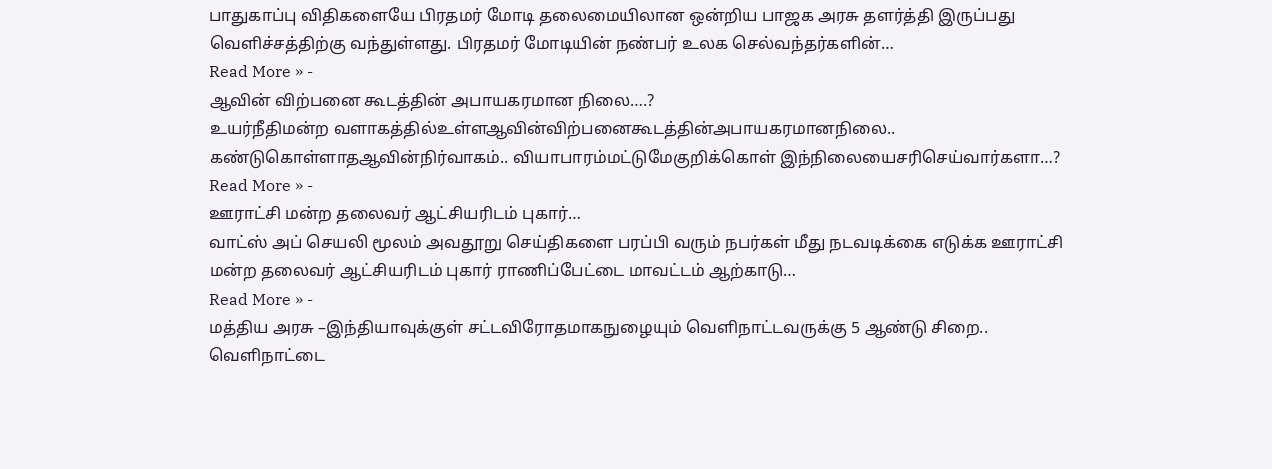பாதுகாப்பு விதிகளையே பிரதமர் மோடி தலைமையிலான ஒன்றிய பாஜக அரசு தளர்த்தி இருப்பது வெளிச்சத்திற்கு வந்துள்ளது. பிரதமர் மோடியின் நண்பர் உலக செல்வந்தர்களின்…
Read More » -
ஆவின் விற்பனை கூடத்தின் அபாயகரமான நிலை….?
உயர்நீதிமன்ற வளாகத்தில்உள்ளஆவின்விற்பனைகூடத்தின்அபாயகரமானநிலை.. கண்டுகொள்ளாதஆவின்நிர்வாகம்.. வியாபாரம்மட்டுமேகுறிக்கொள் இந்நிலையைசரிசெய்வார்களா…?
Read More » -
ஊராட்சி மன்ற தலைவர் ஆட்சியரிடம் புகார்…
வாட்ஸ் அப் செயலி மூலம் அவதூறு செய்திகளை பரப்பி வரும் நபர்கள் மீது நடவடிக்கை எடுக்க ஊராட்சி மன்ற தலைவர் ஆட்சியரிடம் புகார் ராணிப்பேட்டை மாவட்டம் ஆற்காடு…
Read More » -
மத்திய அரசு –இந்தியாவுக்குள் சட்டவிரோதமாகநுழையும் வெளிநாட்டவருக்கு 5 ஆண்டு சிறை..
வெளிநாட்டை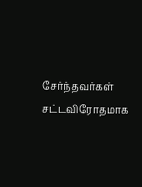சேர்ந்தவர்கள் சட்டவிரோதமாக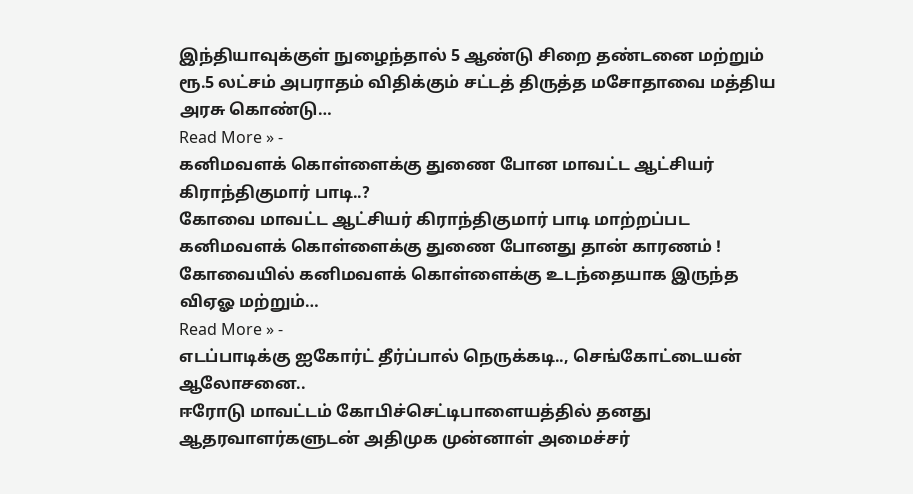இந்தியாவுக்குள் நுழைந்தால் 5 ஆண்டு சிறை தண்டனை மற்றும் ரூ.5 லட்சம் அபராதம் விதிக்கும் சட்டத் திருத்த மசோதாவை மத்திய அரசு கொண்டு…
Read More » -
கனிமவளக் கொள்ளைக்கு துணை போன மாவட்ட ஆட்சியர் கிராந்திகுமார் பாடி..?
கோவை மாவட்ட ஆட்சியர் கிராந்திகுமார் பாடி மாற்றப்பட கனிமவளக் கொள்ளைக்கு துணை போனது தான் காரணம் ! கோவையில் கனிமவளக் கொள்ளைக்கு உடந்தையாக இருந்த விஏஓ மற்றும்…
Read More » -
எடப்பாடிக்கு ஐகோர்ட் தீர்ப்பால் நெருக்கடி.., செங்கோட்டையன் ஆலோசனை..
ஈரோடு மாவட்டம் கோபிச்செட்டிபாளையத்தில் தனது ஆதரவாளர்களுடன் அதிமுக முன்னாள் அமைச்சர்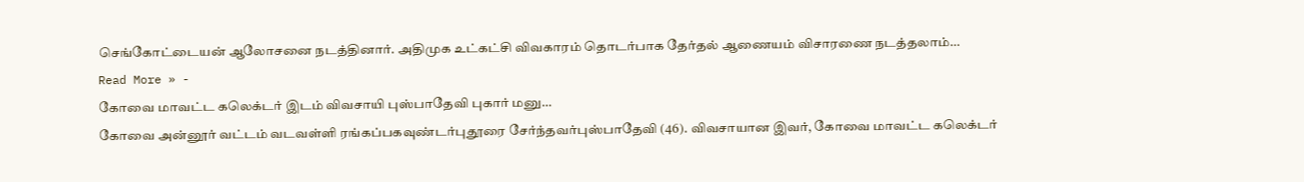செங்கோட்டையன் ஆலோசனை நடத்தினார். அதிமுக உட்கட்சி விவகாரம் தொடர்பாக தேர்தல் ஆணையம் விசாரணை நடத்தலாம்…
Read More » -
கோவை மாவட்ட கலெக்டர் இடம் விவசாயி புஸ்பாதேவி புகார் மனு…
கோவை அன்னூர் வட்டம் வடவள்ளி ரங்கப்பகவுண்டர்புதூரை சேர்ந்தவர்புஸ்பாதேவி (46). விவசாயான இவர், கோவை மாவட்ட கலெக்டர்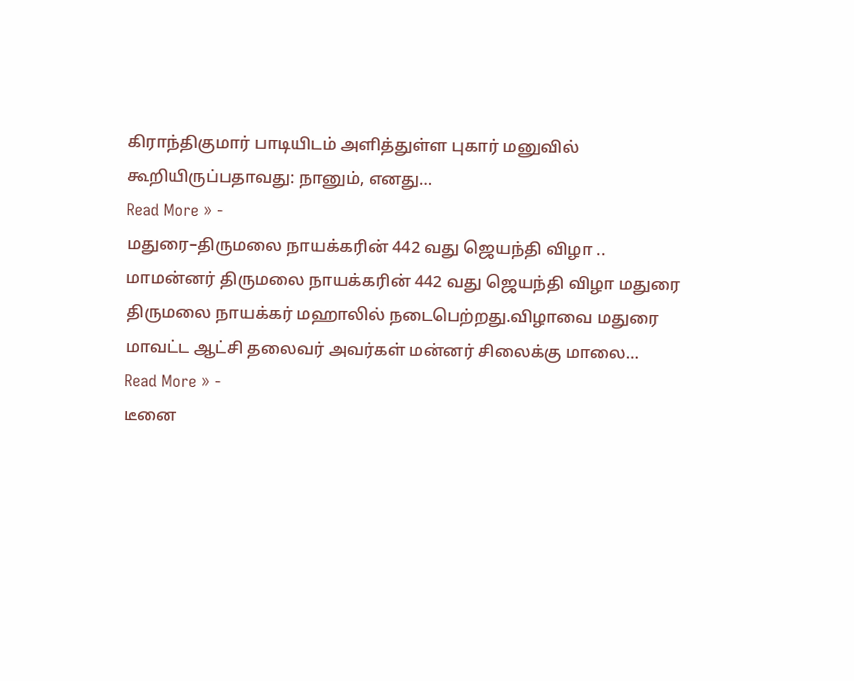கிராந்திகுமார் பாடியிடம் அளித்துள்ள புகார் மனுவில் கூறியிருப்பதாவது: நானும், எனது…
Read More » -
மதுரை–திருமலை நாயக்கரின் 442 வது ஜெயந்தி விழா ..
மாமன்னர் திருமலை நாயக்கரின் 442 வது ஜெயந்தி விழா மதுரை திருமலை நாயக்கர் மஹாலில் நடைபெற்றது.விழாவை மதுரை மாவட்ட ஆட்சி தலைவர் அவர்கள் மன்னர் சிலைக்கு மாலை…
Read More » -
டீனை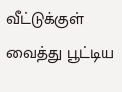வீட்டுக்குள் வைத்து பூட்டிய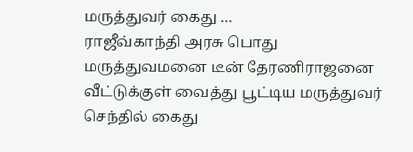மருத்துவர் கைது …
ராஜீவ்காந்தி அரசு பொது மருத்துவமனை டீன் தேரணிராஜனை வீட்டுக்குள் வைத்து பூட்டிய மருத்துவர் செந்தில் கைது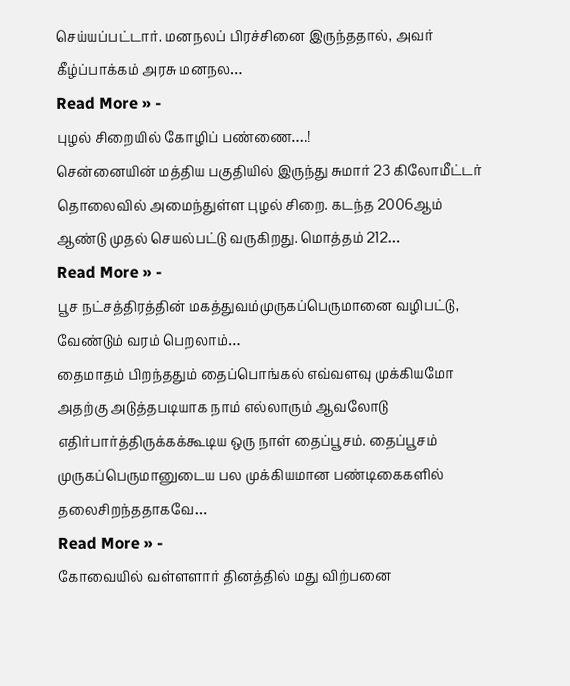செய்யப்பட்டார். மனநலப் பிரச்சினை இருந்ததால், அவர் கீழ்ப்பாக்கம் அரசு மனநல…
Read More » -
புழல் சிறையில் கோழிப் பண்ணை….!
சென்னையின் மத்திய பகுதியில் இருந்து சுமார் 23 கிலோமீட்டர் தொலைவில் அமைந்துள்ள புழல் சிறை. கடந்த 2006ஆம் ஆண்டு முதல் செயல்பட்டு வருகிறது. மொத்தம் 212…
Read More » -
பூச நட்சத்திரத்தின் மகத்துவம்முருகப்பெருமானை வழிபட்டு, வேண்டும் வரம் பெறலாம்…
தைமாதம் பிறந்ததும் தைப்பொங்கல் எவ்வளவு முக்கியமோ அதற்கு அடுத்தபடியாக நாம் எல்லாரும் ஆவலோடு எதிர்பார்த்திருக்கக்கூடிய ஒரு நாள் தைப்பூசம். தைப்பூசம் முருகப்பெருமானுடைய பல முக்கியமான பண்டிகைகளில் தலைசிறந்ததாகவே…
Read More » -
கோவையில் வள்ளளார் தினத்தில் மது விற்பனை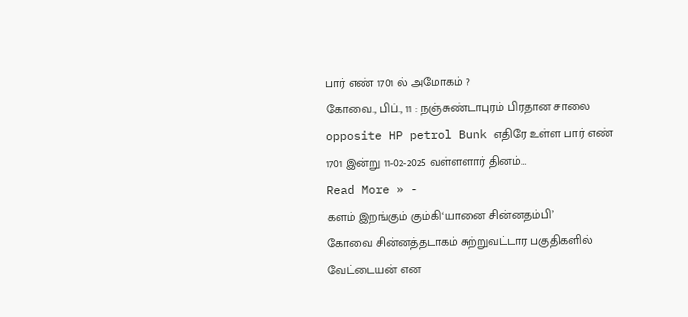பார் எண் 1701 ல் அமோகம் ?
கோவை., பிப்., 11 : நஞ்சுண்டாபுரம் பிரதான சாலை opposite HP petrol Bunk எதிரே உள்ள பார் எண் 1701 இன்று 11-02-2025 வள்ளளார் தினம்…
Read More » -
களம் இறங்கும் கும்கி‘யானை சின்னதம்பி’
கோவை சின்னத்தடாகம் சுற்றுவட்டார பகுதிகளில் வேட்டையன் என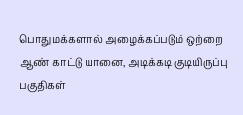பொதுமக்களால் அழைக்கப்படும் ஒற்றை ஆண் காட்டு யானை, அடிக்கடி குடியிருப்பு பகுதிகள்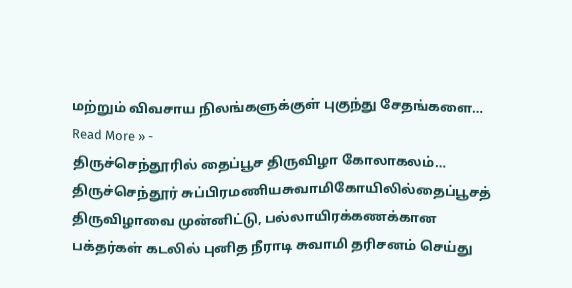மற்றும் விவசாய நிலங்களுக்குள் புகுந்து சேதங்களை…
Read More » -
திருச்செந்தூரில் தைப்பூச திருவிழா கோலாகலம்…
திருச்செந்தூர் சுப்பிரமணியசுவாமிகோயிலில்தைப்பூசத் திருவிழாவை முன்னிட்டு, பல்லாயிரக்கணக்கான பக்தர்கள் கடலில் புனித நீராடி சுவாமி தரிசனம் செய்து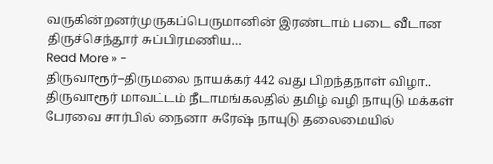வருகின்றனர்முருகப்பெருமானின் இரண்டாம் படை வீடான திருச்செந்தூர் சுப்பிரமணிய…
Read More » -
திருவாரூர்–திருமலை நாயக்கர் 442 வது பிறந்தநாள் விழா..
திருவாரூர் மாவட்டம் நீடாமங்கலதில் தமிழ் வழி நாயுடு மக்கள் பேரவை சார்பில் நைனா சுரேஷ் நாயுடு தலைமையில்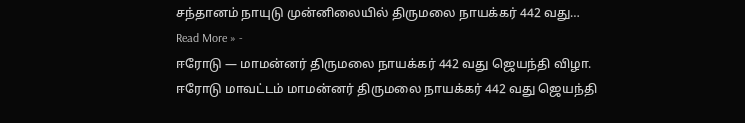சந்தானம் நாயுடு முன்னிலையில் திருமலை நாயக்கர் 442 வது…
Read More » -
ஈரோடு — மாமன்னர் திருமலை நாயக்கர் 442 வது ஜெயந்தி விழா.
ஈரோடு மாவட்டம் மாமன்னர் திருமலை நாயக்கர் 442 வது ஜெயந்தி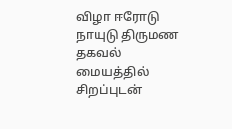விழா ஈரோடு நாயுடு திருமண தகவல் மையத்தில் சிறப்புடன்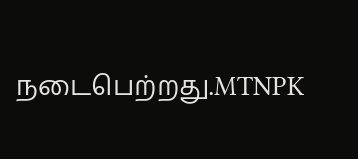நடைபெற்றது.MTNPK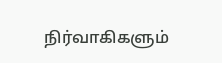நிர்வாகிகளும்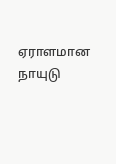ஏராளமான நாயுடு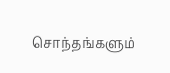சொந்தங்களும்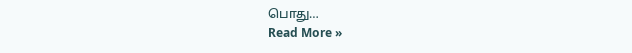பொது…
Read More »